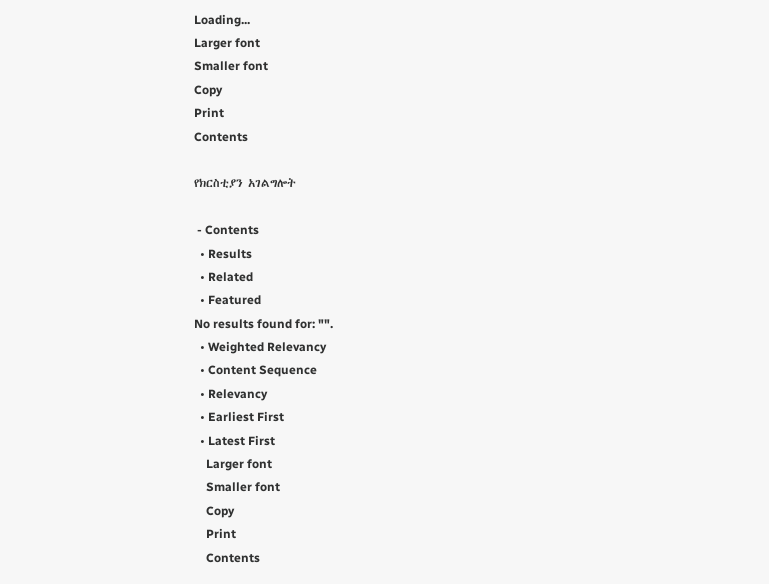Loading...
Larger font
Smaller font
Copy
Print
Contents

የክርስቲያን አገልግሎት

 - Contents
  • Results
  • Related
  • Featured
No results found for: "".
  • Weighted Relevancy
  • Content Sequence
  • Relevancy
  • Earliest First
  • Latest First
    Larger font
    Smaller font
    Copy
    Print
    Contents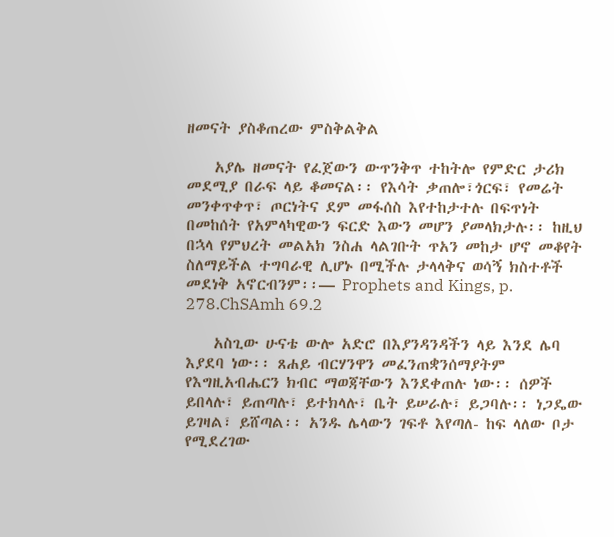ዘመናት ያስቆጠረው ምስቅልቅል

    አያሌ ዘመናት የፈጀውን ውጥንቅጥ ተከትሎ የምድር ታሪክ መደሚያ በራፍ ላይ ቆመናል፡፡ የእሳት ቃጠሎ፣ጎርፍ፣ የመሬት መንቀጥቀጥ፣ ጦርነትና ደም መፋሰስ እየተከታተሉ በፍጥነት በመከሰት የአምላካዊውን ፍርድ እውን መሆን ያመላክታሉ፡፡ ከዚህ በኋላ የምህረት መልአክ ንስሐ ላልገቡት ጥአን መከታ ሆኖ መቆየት ስለማይችል ተግባራዊ ሊሆኑ በሚችሉ ታላላቅና ወሳኝ ክስተቶች መደነቅ አኖርብንም፡፡— Prophets and Kings, p. 278.ChSAmh 69.2

    አስጊው ሁናቴ ውሎ አድሮ በእያንዳንዳችን ላይ እንደ ሌባ እያደባ ነው፡፡ ጸሐይ ብርሃንዋን መፈንጠቋንሰማያትም የእግዚአብሔርን ክብር ማወጃቸውን እንደቀጠሉ ነው፡፡ ሰዎች ይበላሉ፣ ይጠጣሉ፣ ይተክላሉ፣ ቤት ይሠራሉ፣ ይጋባሉ፡፡ ነጋዴው ይገዛል፣ ይሸጣል፡፡ አንዱ ሌላውን ገፍቶ እየጣለ- ከፍ ላለው ቦታ የሚደረገው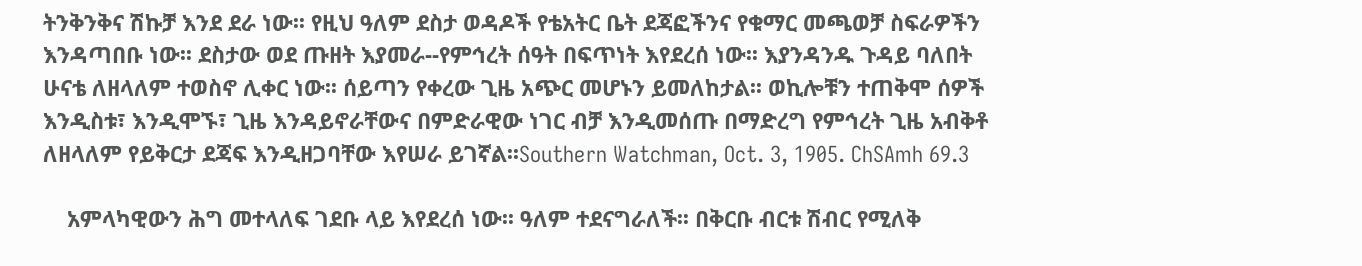ትንቅንቅና ሽኩቻ እንደ ደራ ነው፡፡ የዚህ ዓለም ደስታ ወዳዶች የቴአትር ቤት ደጃፎችንና የቁማር መጫወቻ ስፍራዎችን እንዳጣበቡ ነው፡፡ ደስታው ወደ ጡዘት እያመራ--የምኅረት ሰዓት በፍጥነት እየደረሰ ነው፡፡ እያንዳንዱ ጉዳይ ባለበት ሁናቴ ለዘላለም ተወስኖ ሊቀር ነው፡፡ ሰይጣን የቀረው ጊዜ አጭር መሆኑን ይመለከታል፡፡ ወኪሎቹን ተጠቅሞ ሰዎች እንዲስቱ፣ እንዲሞኙ፣ ጊዜ እንዳይኖራቸውና በምድራዊው ነገር ብቻ እንዲመሰጡ በማድረግ የምኅረት ጊዜ አብቅቶ ለዘላለም የይቅርታ ደጃፍ እንዲዘጋባቸው እየሠራ ይገኛል፡፡Southern Watchman, Oct. 3, 1905. ChSAmh 69.3

    አምላካዊውን ሕግ መተላለፍ ገደቡ ላይ እየደረሰ ነው፡፡ ዓለም ተደናግራለች፡፡ በቅርቡ ብርቱ ሽብር የሚለቅ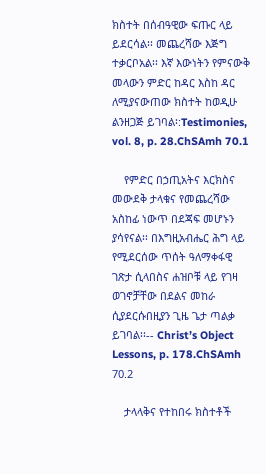ክስተት በሰብዓዊው ፍጡር ላይ ይደርሳል፡፡ መጨረሻው እጅግ ተቃርቦአል፡፡ እኛ እውነትን የምናውቅ መላውን ምድር ከዳር እስከ ዳር ለሚያናውጠው ክስተት ከወዲሁ ልንዘጋጅ ይገባል፡:Testimonies, vol. 8, p. 28.ChSAmh 70.1

    የምድር በኃጢአትና እርክስና መውደቅ ታላቁና የመጨረሻው አስከፊ ነውጥ በደጃፍ መሆኑን ያሳየናል፡፡ በእግዚአብሔር ሕግ ላይ የሚደርሰው ጥሰት ዓለማቀፋዊ ገጽታ ሲላበስና ሐዝቦቹ ላይ የገዛ ወገኖቻቸው በደልና መከራ ሲያደርሱበዚያን ጊዜ ጌታ ጣልቃ ይገባል፡፡-- Christ’s Object Lessons, p. 178.ChSAmh 70.2

    ታላላቅና የተከበሩ ክስተቶች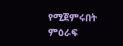የሚጀምሩበት ምዕራፍ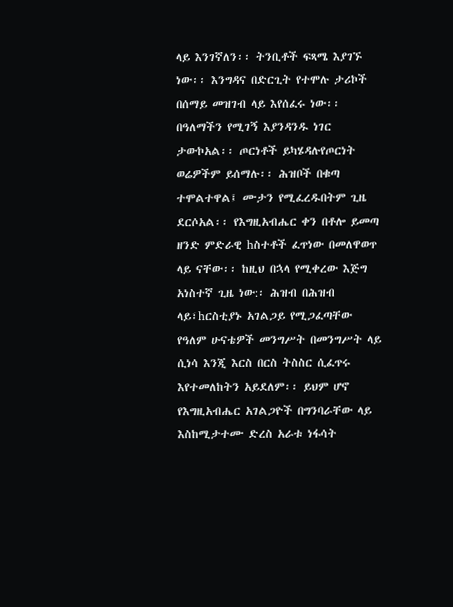ላይ እንገኛለን፡፡ ትንቢቶች ፍጻሜ እያገኙ ነው፡፡ እንግዳና በድርጊት የተሞሉ ታሪኮች በሰማይ መዝገብ ላይ እየሰፈሩ ነው፡፡ በዓለማችን የሚገኝ እያንዳንዱ ነገር ታውኮአል፡፡ ጦርነቶች ይካሄዳሉየጦርነት ወሬዎችም ይሰማሉ፡፡ ሕዝቦች በቁጣ ተሞልተዋል፤ ሙታን የሚፈረዱበትም ጊዜ ደርሶአል፡፡ የእግዚአብሔር ቀን በቶሎ ይመጣ ዘንድ ምድራዊ hስተቶች ፈጥነው በመለዋወጥ ላይ ናቸው፡፡ ከዚህ በኋላ የሚቀረው እጅግ አነስተኛ ጊዜ ነው:፡ ሕዝብ በሕዝብ ላይ፣hርስቲያኑ አገልጋይ የሚጋፈጣቸው የዓለም ሁናቴዎች መንግሥት በመንግሥት ላይ ሲነሳ እንጂ እርስ በርስ ትስስር ሲፈጥሩ እየተመለከትን አይደለም፡፡ ይህም ሆኖ የእግዚአብሔር አገልጋዮች በግንባራቸው ላይ እስከሚታተሙ ድረስ አራቱ ነፋሳት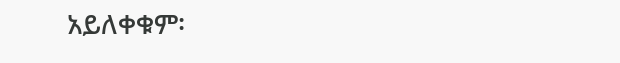አይለቀቁም፡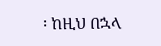፡ ከዚህ በኋላ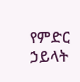የምድር ኃይላት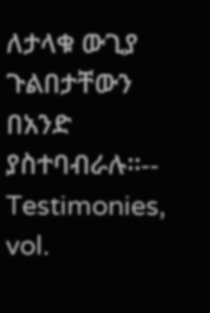ለታላቁ ውጊያ ጉልበታቸውን በአንድ ያስተባብራሉ፡፡-- Testimonies, vol.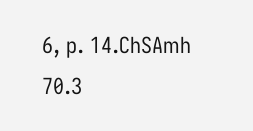6, p. 14.ChSAmh 70.3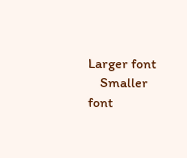Larger font
    Smaller font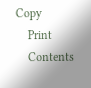Copy
    Print
    Contents